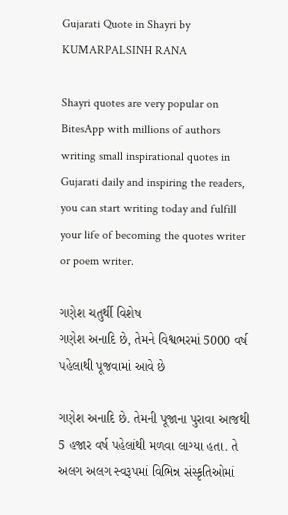Gujarati Quote in Shayri by KUMARPALSINH RANA

Shayri quotes are very popular on BitesApp with millions of authors writing small inspirational quotes in Gujarati daily and inspiring the readers, you can start writing today and fulfill your life of becoming the quotes writer or poem writer.

ગણેશ ચતુર્થી વિશેષ
ગણેશ અનાદિ છે, તેમને વિશ્વભરમાં 5000 વર્ષ પહેલાથી પૂજવામાં આવે છે

ગણેશ અનાદિ છે. તેમની પૂજાના પુરાવા આજથી 5 હજાર વર્ષ પહેલાંથી મળવા લાગ્યા હતા. તે અલગ અલગ સ્વરૂપમાં વિભિન્ન સંસ્કૃતિઓમાં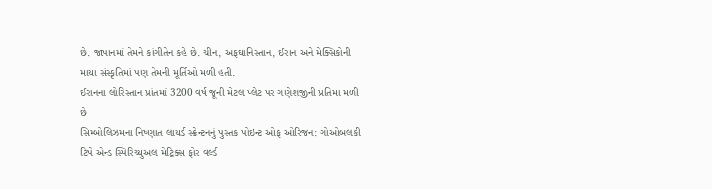છે. જાપાનમાં તેમને કાંગીતેન કહે છે. ચીન, અફઘાનિસ્તાન, ઈરાન અને મેક્સિકોની માયા સંસ્કૃતિમાં પણ તેમની મૂર્તિઓ મળી હતી.
ઈરાનના લોરિસ્તાન પ્રાંતમાં 3200 વર્ષ જૂની મેટલ પ્લેટ પર ગણેશજીની પ્રતિમા મળી છે
સિમ્બોલિઝમના નિષ્ણાત લાયર્ડ સ્ક્રેન્ટનનું પુસ્તક પોઇન્ટ ઓફ ઓરિજન: ગોઓબલકી ટિપે એન્ડ સ્પિરિચ્યુઅલ મેટ્રિક્સ ફોર વર્લ્ડ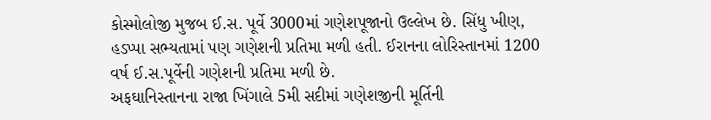કોસ્મોલોજી મુજબ ઈ.સ. પૂર્વે 3000માં ગણેશપૂજાનો ઉલ્લેખ છે. સિંધુ ખીણ, હડપ્પા સભ્યતામાં પણ ગણેશની પ્રતિમા મળી હતી. ઈરાનના લોરિસ્તાનમાં 1200 વર્ષ ઈ.સ.પૂર્વેની ગણેશની પ્રતિમા મળી છે.
અફઘાનિસ્તાનના રાજા ખિંગાલે 5મી સદીમાં ગણેશજીની મૂર્તિની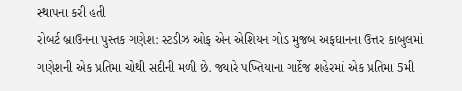સ્થાપના કરી હતી
રોબર્ટ બ્રાઉનના પુસ્તક ગણેશ: સ્ટડીઝ ઓફ એન એશિયન ગોડ મુજબ અફઘાનના ઉત્તર કાબુલમાં ગણેશની એક પ્રતિમા ચોથી સદીની મળી છે. જ્યારે પખ્તિયાના ગાર્દેજ શહેરમાં એક પ્રતિમા 5મી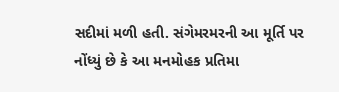સદીમાં મળી હતી. સંગેમરમરની આ મૂર્તિ પર નોંધ્યું છે કે આ મનમોહક પ્રતિમા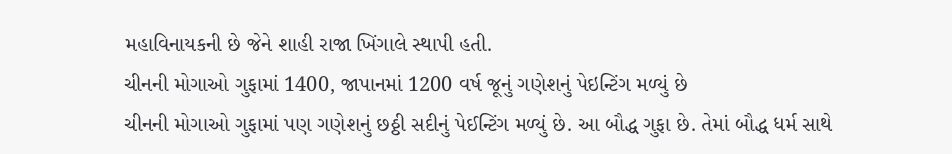મહાવિનાયકની છે જેને શાહી રાજા ખિંગાલે સ્થાપી હતી.
ચીનની મોગાઓ ગુફામાં 1400, જાપાનમાં 1200 વર્ષ જૂનું ગણેશનું પેઇન્ટિંગ મળ્યું છે
ચીનની મોગાઓ ગુફામાં પણ ગણેશનું છઠ્ઠી સદીનું પેઈન્ટિંગ મળ્યું છે. આ બૌદ્ધ ગુફા છે. તેમાં બૌદ્ધ ધર્મ સાથે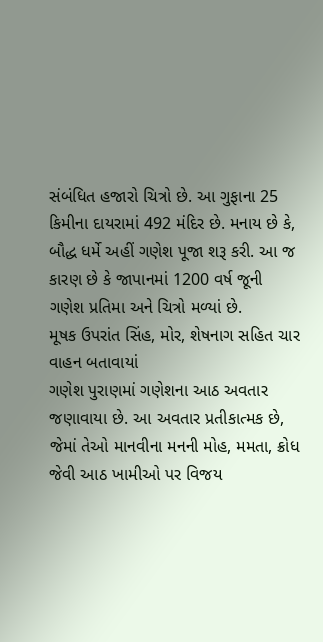સંબંધિત હજારો ચિત્રો છે. આ ગુફાના 25 કિમીના દાયરામાં 492 મંદિર છે. મનાય છે કે, બૌદ્ધ ધર્મે અહીં ગણેશ પૂજા શરૂ કરી. આ જ કારણ છે કે જાપાનમાં 1200 વર્ષ જૂની ગણેશ પ્રતિમા અને ચિત્રો મળ્યાં છે.
મૂષક ઉપરાંત સિંહ, મોર, શેષનાગ સહિત ચાર વાહન બતાવાયાં
ગણેશ પુરાણમાં ગણેશના આઠ અવતાર જણાવાયા છે. આ અવતાર પ્રતીકાત્મક છે, જેમાં તેઓ માનવીના મનની મોહ, મમતા, ક્રોધ જેવી આઠ ખામીઓ પર વિજય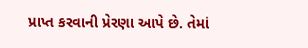પ્રાપ્ત કરવાની પ્રેરણા આપે છે. તેમાં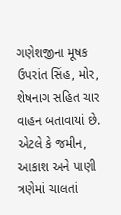ગણેશજીના મૂષક ઉપરાંત સિંહ, મોર, શેષનાગ સહિત ચાર વાહન બતાવાયાં છે. એટલે કે જમીન, આકાશ અને પાણી ત્રણેમાં ચાલતાં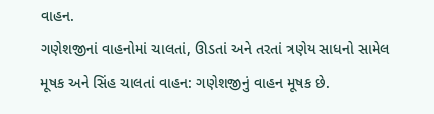વાહન.
ગણેશજીનાં વાહનોમાં ચાલતાં, ઊડતાં અને તરતાં ત્રણેય સાધનો સામેલ
મૂષક અને સિંહ ચાલતાં વાહન: ગણેશજીનું વાહન મૂષક છે.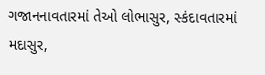ગજાનનાવતારમાં તેઓ લોભાસુર, સ્કંદાવતારમાં મદાસુર,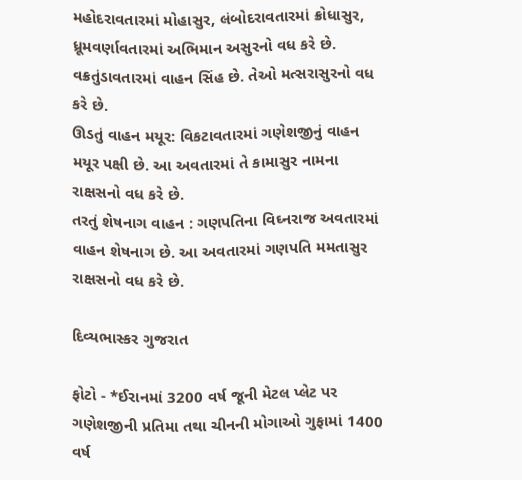મહોદરાવતારમાં મોહાસુર, લંબોદરાવતારમાં ક્રોધાસુર, ધ્રૂમવર્ણાવતારમાં અભિમાન અસુરનો વધ કરે છે. વક્રતુંડાવતારમાં વાહન સિંહ છે. તેઓ મત્સરાસુરનો વધ કરે છે.
ઊડતું વાહન મયૂર: વિકટાવતારમાં ગણેશજીનું વાહન મયૂર પક્ષી છે. આ અવતારમાં તે કામાસુર નામના રાક્ષસનો વધ કરે છે.
તરતું શેષનાગ વાહન : ગણપતિના વિઘ્નરાજ અવતારમાં વાહન શેષનાગ છે. આ અવતારમાં ગણપતિ મમતાસુર રાક્ષસનો વધ કરે છે.

દિવ્યભાસ્કર ગુજરાત

ફોટો - *ઈરાનમાં 3200 વર્ષ જૂની મેટલ પ્લેટ પર ગણેશજીની પ્રતિમા તથા ચીનની મોગાઓ ગુફામાં 1400 વર્ષ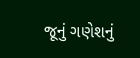જૂનું ગણેશનું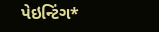પેઇન્ટિંગ*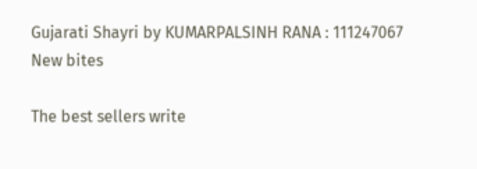Gujarati Shayri by KUMARPALSINH RANA : 111247067
New bites

The best sellers write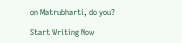on Matrubharti, do you?

Start Writing Now